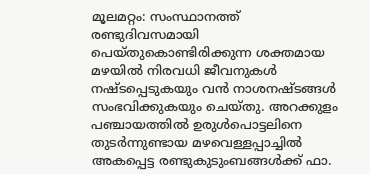മൂലമറ്റം: സംസ്ഥാനത്ത് രണ്ടുദിവസമായി പെയ്തുകൊണ്ടിരിക്കുന്ന ശക്തമായ മഴയിൽ നിരവധി ജീവനുകൾ നഷ്ടപ്പെടുകയും വൻ നാശനഷ്ടങ്ങൾ സംഭവിക്കുകയും ചെയ്തു. അറക്കുളം പഞ്ചായത്തിൽ ഉരുൾപൊട്ടലിനെ തുടർന്നുണ്ടായ മഴവെള്ളപ്പാച്ചിൽ അകപ്പെട്ട രണ്ടുകുടുംബങ്ങൾക്ക് ഫാ.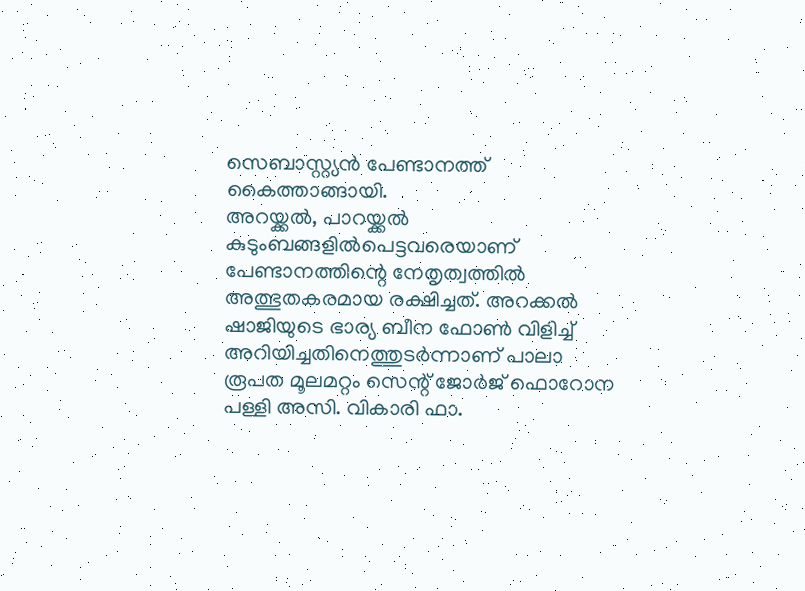സെബാസ്റ്റ്യൻ പേണ്ടാനത്ത് കൈത്താങ്ങായി.
അറയ്ക്കൽ, പാറയ്ക്കൽ കുടുംബങ്ങളിൽപെട്ടവരെയാണ് പേണ്ടാനത്തിന്റെ നേതൃത്വത്തിൽ അത്ഭുതകരമായ രക്ഷിച്ചത്. അറക്കൽ ഷാജിയുടെ ഭാര്യ ബീന ഫോൺ വിളിച്ച് അറിയിച്ചതിനെത്തുടർന്നാണ് പാലാ രൂപത മൂലമറ്റം സെന്റ് ജോർജ് ഫൊറോന പള്ളി അസി. വികാരി ഫാ.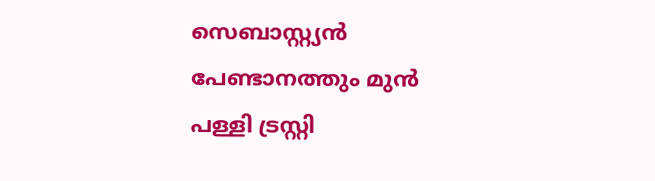സെബാസ്റ്റ്യൻ പേണ്ടാനത്തും മുൻ പള്ളി ട്രസ്റ്റി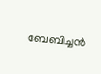ബേബിച്ചൻ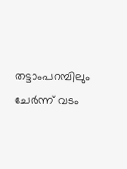തട്ടാംപറമ്പിലും ചേർന്ന് വടം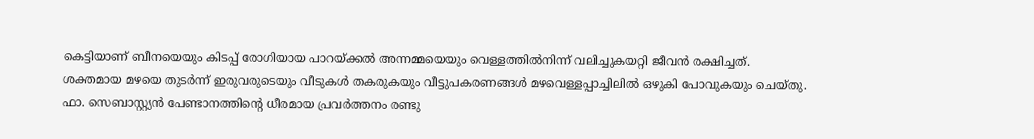കെട്ടിയാണ് ബീനയെയും കിടപ്പ് രോഗിയായ പാറയ്ക്കൽ അന്നമ്മയെയും വെള്ളത്തിൽനിന്ന് വലിച്ചുകയറ്റി ജീവൻ രക്ഷിച്ചത്.
ശക്തമായ മഴയെ തുടർന്ന് ഇരുവരുടെയും വീടുകൾ തകരുകയും വീട്ടുപകരണങ്ങൾ മഴവെള്ളപ്പാച്ചിലിൽ ഒഴുകി പോവുകയും ചെയ്തു. ഫാ. സെബാസ്റ്റ്യൻ പേണ്ടാനത്തിന്റെ ധീരമായ പ്രവർത്തനം രണ്ടു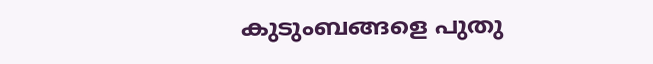കുടുംബങ്ങളെ പുതു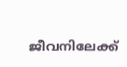ജീവനിലേക്ക്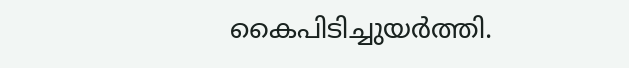കൈപിടിച്ചുയർത്തി.